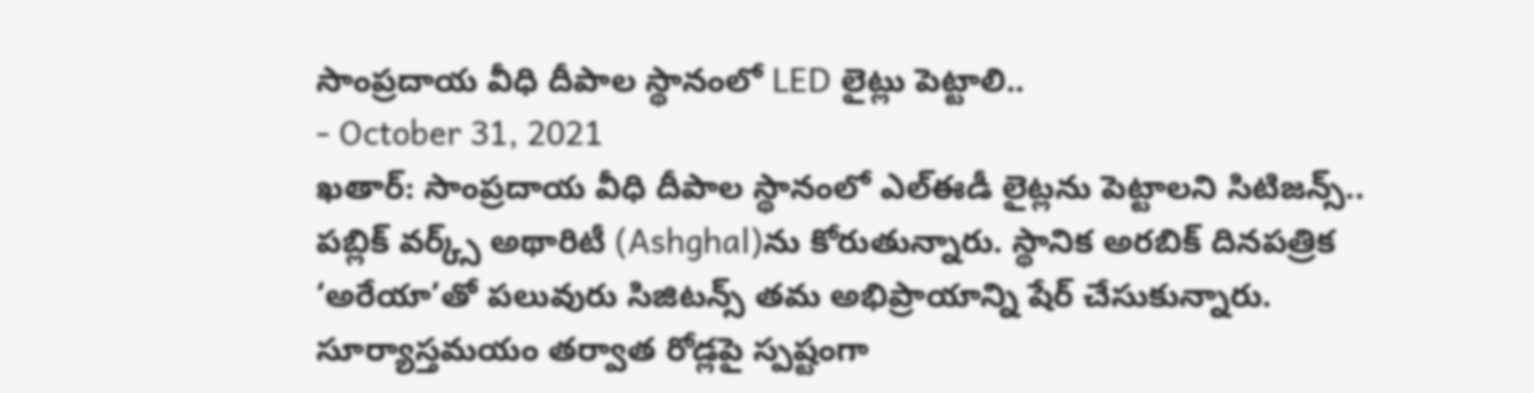సాంప్రదాయ వీధి దీపాల స్థానంలో LED లైట్లు పెట్టాలి..
- October 31, 2021
ఖతార్: సాంప్రదాయ వీధి దీపాల స్థానంలో ఎల్ఈడీ లైట్లను పెట్టాలని సిటిజన్స్.. పబ్లిక్ వర్క్స్ అథారిటీ (Ashghal)ను కోరుతున్నారు. స్థానిక అరబిక్ దినపత్రిక ‘అరేయా’తో పలువురు సిజిటన్స్ తమ అభిప్రాయాన్ని షేర్ చేసుకున్నారు. సూర్యాస్తమయం తర్వాత రోడ్లపై స్పష్టంగా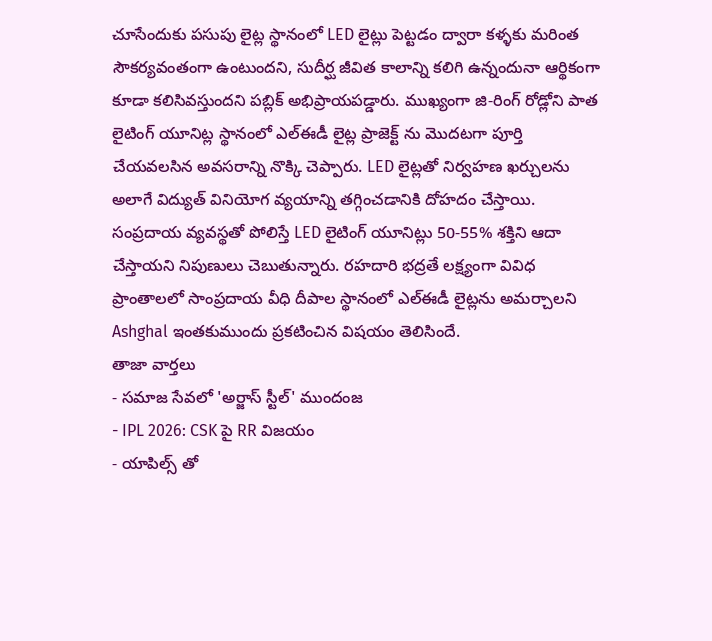చూసేందుకు పసుపు లైట్ల స్థానంలో LED లైట్లు పెట్టడం ద్వారా కళ్ళకు మరింత సౌకర్యవంతంగా ఉంటుందని, సుదీర్ఘ జీవిత కాలాన్ని కలిగి ఉన్నందునా ఆర్థికంగా కూడా కలిసివస్తుందని పబ్లిక్ అభిప్రాయపడ్డారు. ముఖ్యంగా జి-రింగ్ రోడ్లోని పాత లైటింగ్ యూనిట్ల స్థానంలో ఎల్ఈడీ లైట్ల ప్రాజెక్ట్ ను మొదటగా పూర్తి చేయవలసిన అవసరాన్ని నొక్కి చెప్పారు. LED లైట్లతో నిర్వహణ ఖర్చులను అలాగే విద్యుత్ వినియోగ వ్యయాన్ని తగ్గించడానికి దోహదం చేస్తాయి. సంప్రదాయ వ్యవస్థతో పోలిస్తే LED లైటింగ్ యూనిట్లు 50-55% శక్తిని ఆదా చేస్తాయని నిపుణులు చెబుతున్నారు. రహదారి భద్రతే లక్ష్యంగా వివిధ ప్రాంతాలలో సాంప్రదాయ వీధి దీపాల స్థానంలో ఎల్ఈడీ లైట్లను అమర్చాలని Ashghal ఇంతకుముందు ప్రకటించిన విషయం తెలిసిందే.
తాజా వార్తలు
- సమాజ సేవలో 'అర్జాస్ స్టీల్' ముందంజ
- IPL 2026: CSK పై RR విజయం
- యాపిల్స్ తో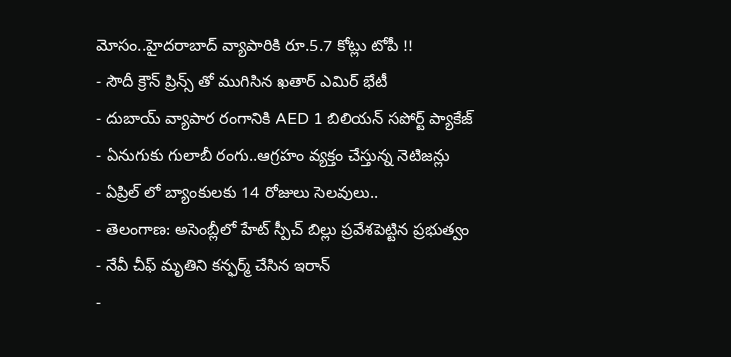మోసం..హైదరాబాద్ వ్యాపారికి రూ.5.7 కోట్లు టోపీ !!
- సౌదీ క్రౌన్ ప్రిన్స్ తో ముగిసిన ఖతార్ ఎమిర్ భేటీ
- దుబాయ్ వ్యాపార రంగానికి AED 1 బిలియన్ సపోర్ట్ ప్యాకేజ్
- ఏనుగుకు గులాబీ రంగు..ఆగ్రహం వ్యక్తం చేస్తున్న నెటిజన్లు
- ఏప్రిల్ లో బ్యాంకులకు 14 రోజులు సెలవులు..
- తెలంగాణ: అసెంబ్లీలో హేట్ స్పీచ్ బిల్లు ప్రవేశపెట్టిన ప్రభుత్వం
- నేవీ చీఫ్ మృతిని కన్ఫర్మ్ చేసిన ఇరాన్
-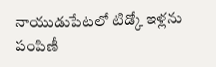నాయుడుపేటలో టిడ్కో ఇళ్లను పంపిణీ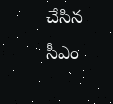చేసిన సీఎం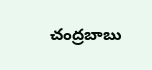చంద్రబాబు